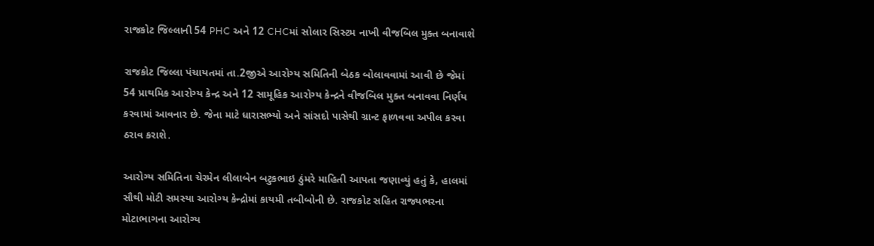રાજકોટ જિલ્લાની 54 PHC અને 12 CHCમાં સોલાર સિસ્ટમ નાખી વીજબિલ મુક્ત બનાવાશે

રાજકોટ જિલ્લા પંચાયતમાં તા.2જીએ આરોગ્ય સમિતિની બેઠક બોલાવવામાં આવી છે જેમાં 54 પ્રાથમિક આરોગ્ય કેન્દ્ર અને 12 સામૂહિક આરોગ્ય કેન્દ્રને વીજબિલ મુક્ત બનાવવા નિર્ણય કરવામાં આવનાર છે. જેના માટે ધારાસભ્યો અને સાંસદો પાસેથી ગ્રાન્ટ ફાળવવા અપીલ કરવા ઠરાવ કરાશે.

આરોગ્ય સમિતિના ચેરમેન લીલાબેન બટુકભાઇ ઠુંમરે માહિતી આપતા જણાવ્યું હતું કે, હાલમાં સૌથી મોટી સમસ્યા આરોગ્ય કેન્દ્રોમાં કાયમી તબીબોની છે. રાજકોટ સહિત રાજ્યભરના મોટાભાગના આરોગ્ય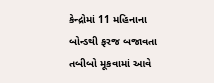કેન્દ્રોમાં 11 મહિનાના બોન્ડથી ફરજ બજાવતા તબીબો મૂકવામાં આવે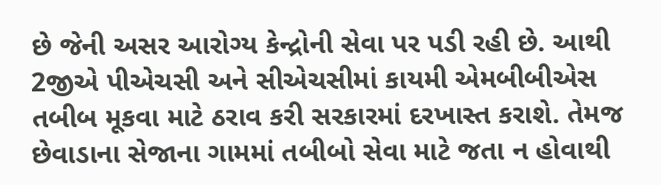છે જેની અસર આરોગ્ય કેન્દ્રોની સેવા પર પડી રહી છે. આથી 2જીએ પીએચસી અને સીએચસીમાં કાયમી એમબીબીએસ તબીબ મૂકવા માટે ઠરાવ કરી સરકારમાં દરખાસ્ત કરાશે. તેમજ છેવાડાના સેજાના ગામમાં તબીબો સેવા માટે જતા ન હોવાથી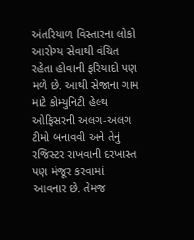અંતરિયાળ વિસ્તારના લોકો આરોગ્ય સેવાથી વંચિત રહેતા હોવાની ફરિયાદો પણ મળે છે. આથી સેજાના ગામ માટે કોમ્યુનિટી હેલ્થ ઓફિસરની અલગ-અલગ ટીમો બનાવવી અને તેનું રજિસ્ટર રાખવાની દરખાસ્ત પણ મંજૂર કરવામાં આવનાર છે. તેમજ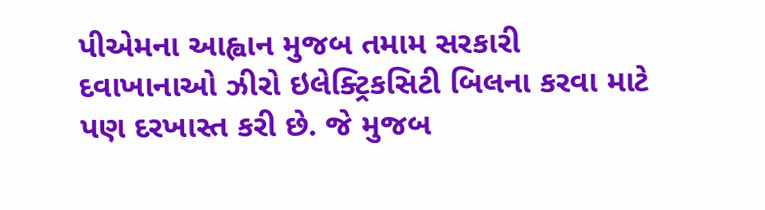પીએમના આહ્વાન મુજબ તમામ સરકારી દવાખાનાઓ ઝીરો ઇલેક્ટ્રિકસિટી બિલના કરવા માટે પણ દરખાસ્ત કરી છે. જે મુજબ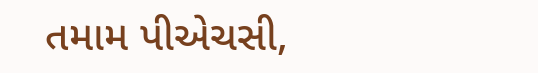તમામ પીએચસી,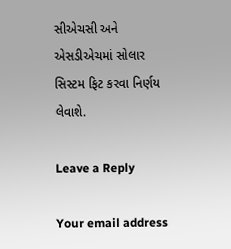સીએચસી અને એસડીએચમાં સોલાર સિસ્ટમ ફિટ કરવા નિર્ણય લેવાશે.

Leave a Reply

Your email address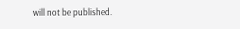will not be published.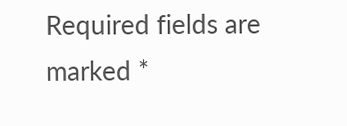Required fields are marked *